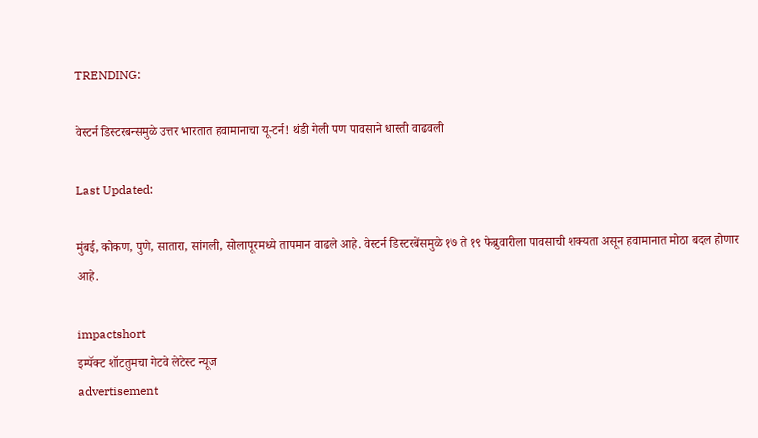TRENDING:

वेस्टर्न डिस्टरबन्समुळे उत्तर भारतात हवामानाचा यू-टर्न! थंडी गेली पण पावसाने धास्ती वाढवली

Last Updated:

मुंबई, कोकण, पुणे, सातारा, सांगली, सोलापूरमध्ये तापमान वाढले आहे. वेस्टर्न डिस्टरबेंसमुळे १७ ते १९ फेब्रुवारीला पावसाची शक्यता असून हवामानात मोठा बदल होणार आहे.

impactshort
इम्पॅक्ट शॉटतुमचा गेटवे लेटेस्ट न्यूज
advertisement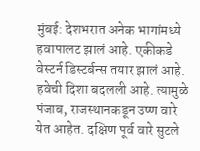मुंबई: देशभरात अनेक भागांमध्ये हवापालट झालं आहे. एकीकडे वेस्टर्न डिस्टर्बन्स तयार झालं आहे. हवेची दिशा बदलली आहे. त्यामुळे पंजाब, राजस्थानकडून उष्ण वारे येत आहेत. दक्षिण पूर्व वारे सुटले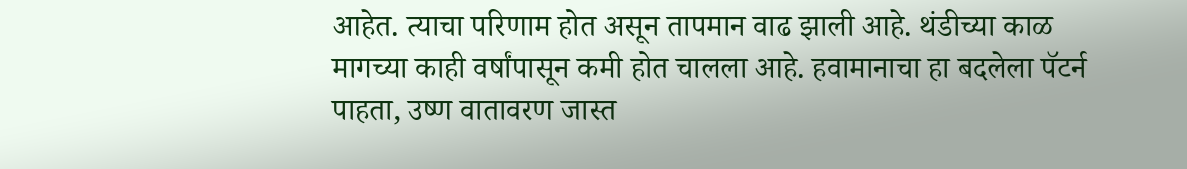आहेत. त्याचा परिणाम होत असून तापमान वाढ झाली आहे. थंडीच्या काळ मागच्या काही वर्षांपासून कमी होत चालला आहे. हवामानाचा हा बदलेला पॅटर्न पाहता, उष्ण वातावरण जास्त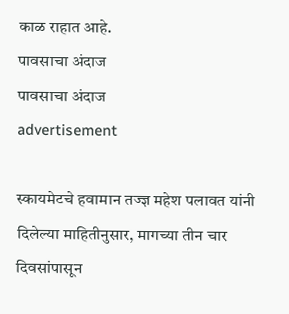काळ राहात आहे.
पावसाचा अंदाज
पावसाचा अंदाज
advertisement

स्कायमेटचे हवामान तज्ज्ञ महेश पलावत यांनी दिलेल्या माहितीनुसार, मागच्या तीन चार दिवसांपासून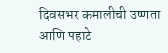दिवसभर कमालीची उष्णता आणि पहाटे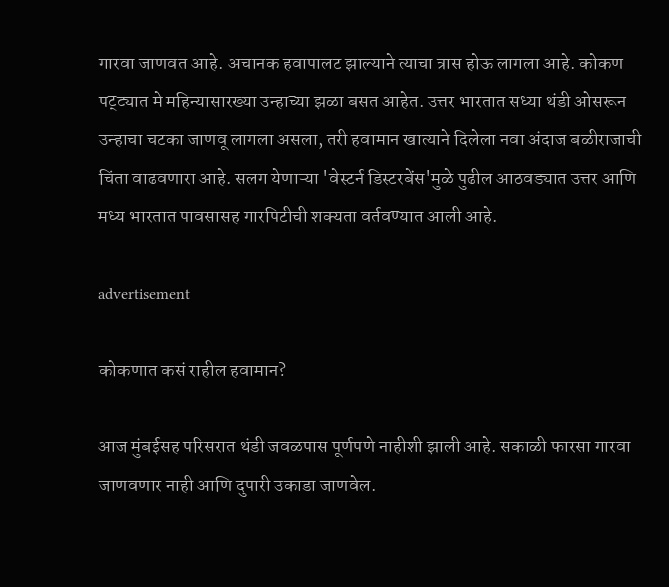गारवा जाणवत आहे. अचानक हवापालट झाल्याने त्याचा त्रास होऊ लागला आहे. कोकण पट्ट्यात मे महिन्यासारख्या उन्हाच्या झळा बसत आहेत. उत्तर भारतात सध्या थंडी ओसरून उन्हाचा चटका जाणवू लागला असला, तरी हवामान खात्याने दिलेला नवा अंदाज बळीराजाची चिंता वाढवणारा आहे. सलग येणाऱ्या 'वेस्टर्न डिस्टरबेंस'मुळे पुढील आठवड्यात उत्तर आणि मध्य भारतात पावसासह गारपिटीची शक्यता वर्तवण्यात आली आहे.

advertisement

कोकणात कसं राहील हवामान?

आज मुंबईसह परिसरात थंडी जवळपास पूर्णपणे नाहीशी झाली आहे. सकाळी फारसा गारवा जाणवणार नाही आणि दुपारी उकाडा जाणवेल.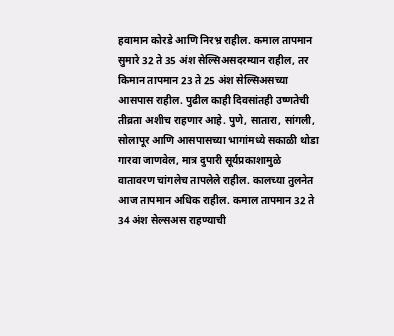हवामान कोरडे आणि निरभ्र राहील. कमाल तापमान सुमारे 32 ते 35 अंश सेल्सिअसदरम्यान राहील, तर किमान तापमान 23 ते 25 अंश सेल्सिअसच्या आसपास राहील. पुढील काही दिवसांतही उष्णतेची तीव्रता अशीच राहणार आहे. पुणे, सातारा, सांगली, सोलापूर आणि आसपासच्या भागांमध्ये सकाळी थोडा गारवा जाणवेल, मात्र दुपारी सूर्यप्रकाशामुळे वातावरण चांगलेच तापलेले राहील. कालच्या तुलनेत आज तापमान अधिक राहील. कमाल तापमान 32 ते 34 अंश सेल्सअस राहण्याची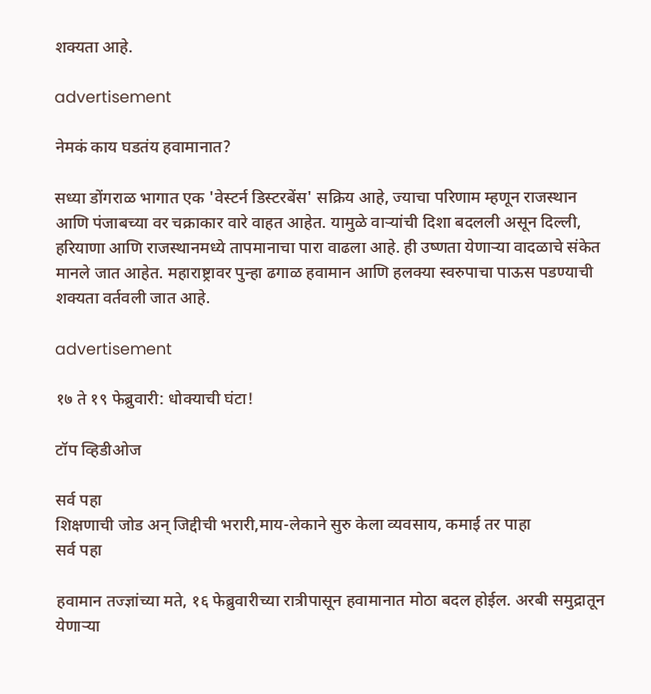शक्यता आहे.

advertisement

नेमकं काय घडतंय हवामानात?

सध्या डोंगराळ भागात एक 'वेस्टर्न डिस्टरबेंस' सक्रिय आहे, ज्याचा परिणाम म्हणून राजस्थान आणि पंजाबच्या वर चक्राकार वारे वाहत आहेत. यामुळे वाऱ्यांची दिशा बदलली असून दिल्ली, हरियाणा आणि राजस्थानमध्ये तापमानाचा पारा वाढला आहे. ही उष्णता येणाऱ्या वादळाचे संकेत मानले जात आहेत. महाराष्ट्रावर पुन्हा ढगाळ हवामान आणि हलक्या स्वरुपाचा पाऊस पडण्याची शक्यता वर्तवली जात आहे.

advertisement

१७ ते १९ फेब्रुवारी: धोक्याची घंटा!

टॉप व्हिडीओज

सर्व पहा
शिक्षणाची जोड अन् जिद्दीची भरारी,माय-लेकाने सुरु केला व्यवसाय, कमाई तर पाहा
सर्व पहा

हवामान तज्ज्ञांच्या मते, १६ फेब्रुवारीच्या रात्रीपासून हवामानात मोठा बदल होईल. अरबी समुद्रातून येणाऱ्या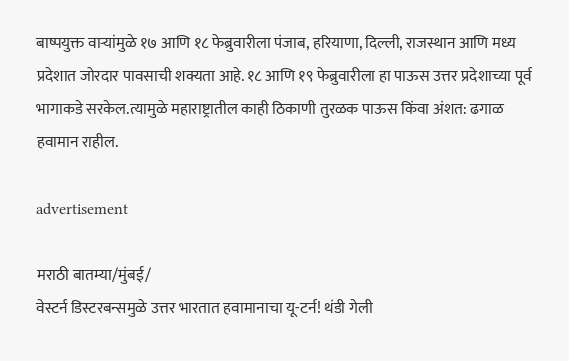बाष्पयुक्त वाऱ्यांमुळे १७ आणि १८ फेब्रुवारीला पंजाब, हरियाणा, दिल्ली, राजस्थान आणि मध्य प्रदेशात जोरदार पावसाची शक्यता आहे. १८ आणि १९ फेब्रुवारीला हा पाऊस उत्तर प्रदेशाच्या पूर्व भागाकडे सरकेल.त्यामुळे महाराष्ट्रातील काही ठिकाणी तुरळक पाऊस किंवा अंशत: ढगाळ हवामान राहील.

advertisement

मराठी बातम्या/मुंबई/
वेस्टर्न डिस्टरबन्समुळे उत्तर भारतात हवामानाचा यू-टर्न! थंडी गेली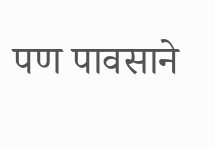पण पावसाने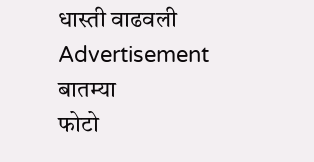धास्ती वाढवली
Advertisement
बातम्या
फोटो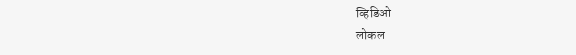व्हिडिओ
लोकल